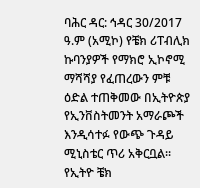ባሕር ዳር: ኅዳር 30/2017 ዓ.ም (አሚኮ) የቼክ ሪፐብሊክ ኩባንያዎች የማክሮ ኢኮኖሚ ማሻሻያ የፈጠረውን ምቹ ዕድል ተጠቅመው በኢትዮጵያ የኢንቨስትመንት አማራጮች እንዲሳተፉ የውጭ ጉዳይ ሚኒስቴር ጥሪ አቅርቧል፡፡ የኢትዮ ቼክ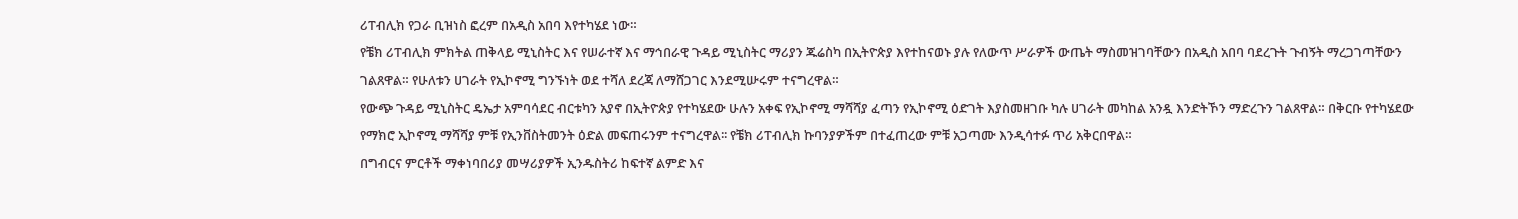ሪፐብሊክ የጋራ ቢዝነስ ፎረም በአዲስ አበባ እየተካሄደ ነው።
የቼክ ሪፐብሊክ ምክትል ጠቅላይ ሚኒስትር እና የሠራተኛ እና ማኅበራዊ ጉዳይ ሚኒስትር ማሪያን ጁሬስካ በኢትዮጵያ እየተከናወኑ ያሉ የለውጥ ሥራዎች ውጤት ማስመዝገባቸውን በአዲስ አበባ ባደረጉት ጉብኝት ማረጋገጣቸውን ገልጸዋል። የሁለቱን ሀገራት የኢኮኖሚ ግንኙነት ወደ ተሻለ ደረጃ ለማሸጋገር እንደሚሡሩም ተናግረዋል።
የውጭ ጉዳይ ሚኒስትር ዴኤታ አምባሳደር ብርቱካን አያኖ በኢትዮጵያ የተካሄደው ሁሉን አቀፍ የኢኮኖሚ ማሻሻያ ፈጣን የኢኮኖሚ ዕድገት እያስመዘገቡ ካሉ ሀገራት መካከል አንዷ እንድትኾን ማድረጉን ገልጸዋል። በቅርቡ የተካሄደው የማክሮ ኢኮኖሚ ማሻሻያ ምቹ የኢንቨስትመንት ዕድል መፍጠሩንም ተናግረዋል፡፡ የቼክ ሪፐብሊክ ኩባንያዎችም በተፈጠረው ምቹ አጋጣሙ እንዲሳተፉ ጥሪ አቅርበዋል።
በግብርና ምርቶች ማቀነባበሪያ መሣሪያዎች ኢንዱስትሪ ከፍተኛ ልምድ እና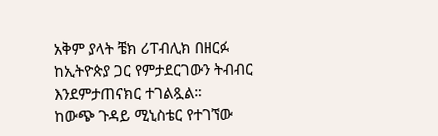አቅም ያላት ቼክ ሪፐብሊክ በዘርፉ ከኢትዮጵያ ጋር የምታደርገውን ትብብር እንደምታጠናክር ተገልጿል።
ከውጭ ጉዳይ ሚኒስቴር የተገኘው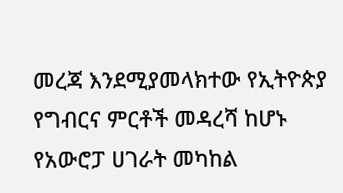መረጃ እንደሚያመላክተው የኢትዮጵያ የግብርና ምርቶች መዳረሻ ከሆኑ የአውሮፓ ሀገራት መካከል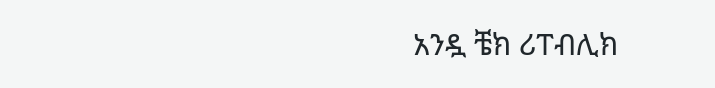አንዷ ቼክ ሪፐብሊክ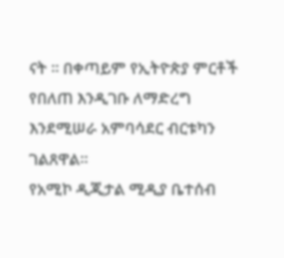ናት ። በቀጣይም የኢትዮጵያ ምርቶች የበለጠ እንዲገቡ ለማድረግ እንደሚሠራ አምባሳደር ብርቱካን ገልጸዋል።
የአሚኮ ዲጂታል ሚዲያ ቤተሰብ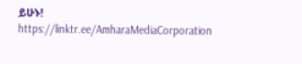ይሁኑ!
https://linktr.ee/AmharaMediaCorporation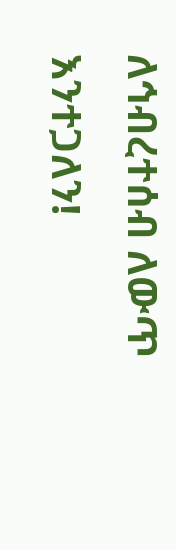ለኅብረተሰብ ለውጥ እንተጋለን!